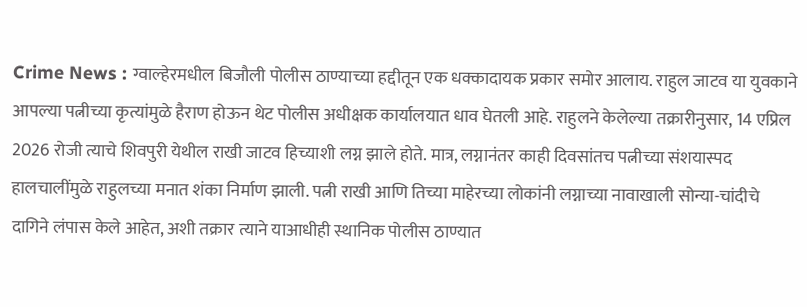Crime News : ग्वाल्हेरमधील बिजौली पोलीस ठाण्याच्या हद्दीतून एक धक्कादायक प्रकार समोर आलाय. राहुल जाटव या युवकाने आपल्या पत्नीच्या कृत्यांमुळे हैराण होऊन थेट पोलीस अधीक्षक कार्यालयात धाव घेतली आहे. राहुलने केलेल्या तक्रारीनुसार, 14 एप्रिल 2026 रोजी त्याचे शिवपुरी येथील राखी जाटव हिच्याशी लग्न झाले होते. मात्र, लग्नानंतर काही दिवसांतच पत्नीच्या संशयास्पद हालचालींमुळे राहुलच्या मनात शंका निर्माण झाली. पत्नी राखी आणि तिच्या माहेरच्या लोकांनी लग्नाच्या नावाखाली सोन्या-चांदीचे दागिने लंपास केले आहेत, अशी तक्रार त्याने याआधीही स्थानिक पोलीस ठाण्यात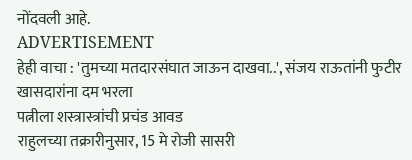नोंदवली आहे.
ADVERTISEMENT
हेही वाचा : 'तुमच्या मतदारसंघात जाऊन दाखवा..', संजय राऊतांनी फुटीर खासदारांना दम भरला
पत्नीला शस्त्रास्त्रांची प्रचंड आवड
राहुलच्या तक्रारीनुसार, 15 मे रोजी सासरी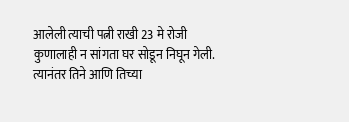आलेली त्याची पत्नी राखी 23 मे रोजी कुणालाही न सांगता घर सोडून निघून गेली. त्यानंतर तिने आणि तिच्या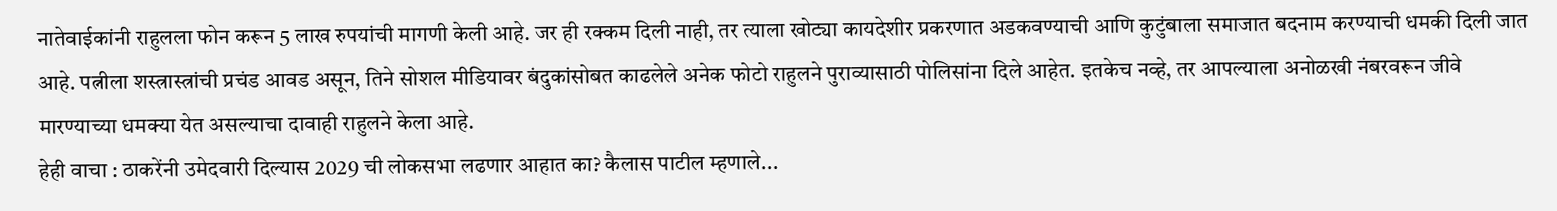नातेवाईकांनी राहुलला फोन करून 5 लाख रुपयांची मागणी केली आहे. जर ही रक्कम दिली नाही, तर त्याला खोट्या कायदेशीर प्रकरणात अडकवण्याची आणि कुटुंबाला समाजात बदनाम करण्याची धमकी दिली जात आहे. पत्नीला शस्त्रास्त्रांची प्रचंड आवड असून, तिने सोशल मीडियावर बंदुकांसोबत काढलेले अनेक फोटो राहुलने पुराव्यासाठी पोलिसांना दिले आहेत. इतकेच नव्हे, तर आपल्याला अनोळखी नंबरवरून जीवे मारण्याच्या धमक्या येत असल्याचा दावाही राहुलने केला आहे.
हेही वाचा : ठाकरेंनी उमेदवारी दिल्यास 2029 ची लोकसभा लढणार आहात का? कैलास पाटील म्हणाले...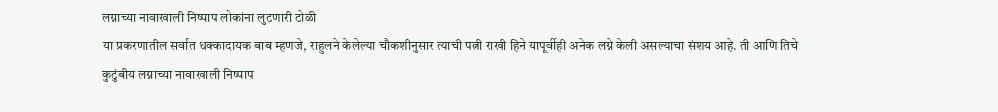लग्नाच्या नावाखाली निष्पाप लोकांना लुटणारी टोळी
या प्रकरणातील सर्वात धक्कादायक बाब म्हणजे, राहुलने केलेल्या चौकशीनुसार त्याची पत्नी राखी हिने यापूर्वीही अनेक लग्ने केली असल्याचा संशय आहे. ती आणि तिचे कुटुंबीय लग्नाच्या नावाखाली निष्पाप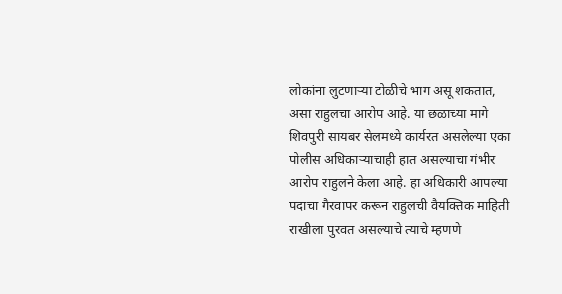लोकांना लुटणाऱ्या टोळीचे भाग असू शकतात, असा राहुलचा आरोप आहे. या छळाच्या मागे शिवपुरी सायबर सेलमध्ये कार्यरत असलेल्या एका पोलीस अधिकाऱ्याचाही हात असल्याचा गंभीर आरोप राहुलने केला आहे. हा अधिकारी आपल्या पदाचा गैरवापर करून राहुलची वैयक्तिक माहिती राखीला पुरवत असल्याचे त्याचे म्हणणे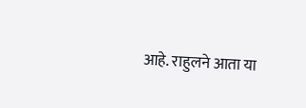आहे. राहुलने आता या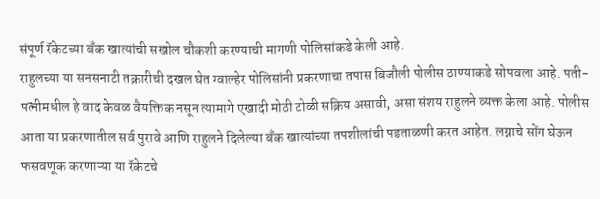संपूर्ण रॅकेटच्या बँक खात्यांची सखोल चौकशी करण्याची मागणी पोलिसांकडे केली आहे.
राहुलच्या या सनसनाटी तक्रारीची दखल घेत ग्वाल्हेर पोलिसांनी प्रकरणाचा तपास बिजौली पोलीस ठाण्याकडे सोपवला आहे. पती-पत्नीमधील हे वाद केवळ वैयक्तिक नसून त्यामागे एखादी मोठी टोळी सक्रिय असावी, असा संशय राहुलने व्यक्त केला आहे. पोलीस आता या प्रकरणातील सर्व पुरावे आणि राहुलने दिलेल्या बँक खात्यांच्या तपशीलांची पडताळणी करत आहेत. लग्नाचे सोंग घेऊन फसवणूक करणाऱ्या या रॅकेटचे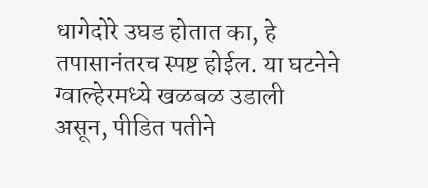धागेदोरे उघड होतात का, हे तपासानंतरच स्पष्ट होईल. या घटनेने ग्वाल्हेरमध्ये खळबळ उडाली असून, पीडित पतीने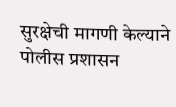सुरक्षेची मागणी केल्याने पोलीस प्रशासन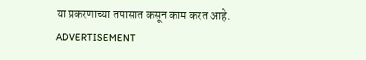या प्रकरणाच्या तपासात कसून काम करत आहे.
ADVERTISEMENT